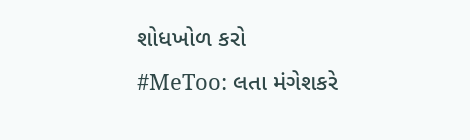શોધખોળ કરો
#MeToo: લતા મંગેશકરે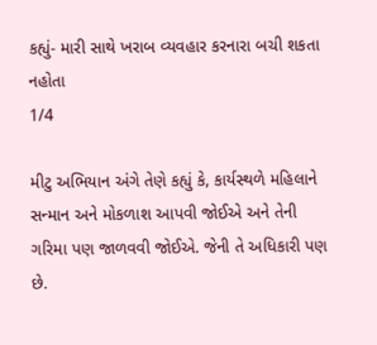કહ્યું- મારી સાથે ખરાબ વ્યવહાર કરનારા બચી શકતા નહોતા
1/4

મીટુ અભિયાન અંગે તેણે કહ્યું કે, કાર્યસ્થળે મહિલાને સન્માન અને મોકળાશ આપવી જોઈએ અને તેની ગરિમા પણ જાળવવી જોઈએ. જેની તે અધિકારી પણ છે.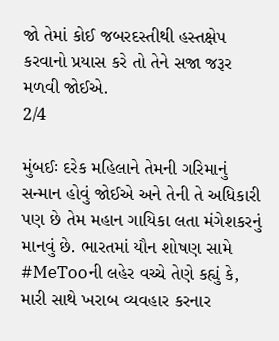જો તેમાં કોઈ જબરદસ્તીથી હસ્તક્ષેપ કરવાનો પ્રયાસ કરે તો તેને સજા જરૂર મળવી જોઈએ.
2/4

મુંબઈઃ દરેક મહિલાને તેમની ગરિમાનું સન્માન હોવું જોઈએ અને તેની તે અધિકારી પણ છે તેમ મહાન ગાયિકા લતા મંગેશકરનું માનવું છે. ભારતમાં યૌન શોષણ સામે #MeTooની લહેર વચ્ચે તેણે કહ્યું કે, મારી સાથે ખરાબ વ્યવહાર કરનાર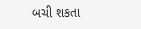બચી શકતા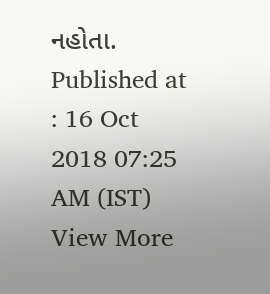નહોતા.
Published at : 16 Oct 2018 07:25 AM (IST)
View More